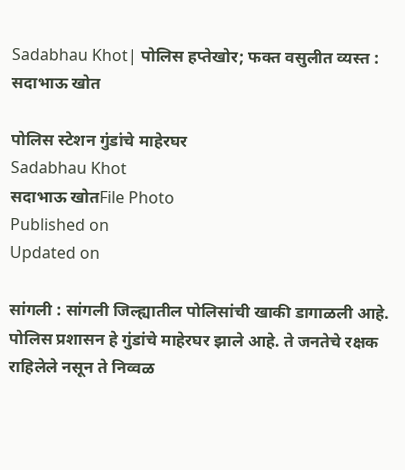Sadabhau Khot| पोलिस हप्तेखोर; फक्त वसुलीत व्यस्त : सदाभाऊ खोत

पोलिस स्टेशन गुंडांचे माहेरघर
Sadabhau Khot
सदाभाऊ खोतFile Photo
Published on
Updated on

सांगली : सांगली जिल्ह्यातील पोलिसांची खाकी डागाळली आहे. पोलिस प्रशासन हे गुंडांचे माहेरघर झाले आहे. ते जनतेचे रक्षक राहिलेले नसून ते निव्वळ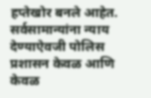हप्तेखोर बनले आहेत. सर्वसामान्यांना न्याय देण्याऐवजी पोलिस प्रशासन केवळ आणि केवळ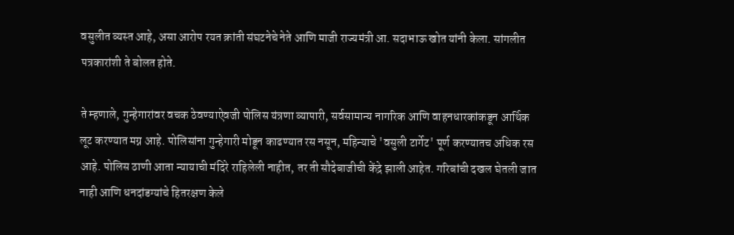वसुलीत व्यस्त आहे, असा आरोप रयत क्रांती संघटनेचे नेते आणि माजी राज्यमंत्री आ. सदाभाऊ खोत यांनी केला. सांगलीत पत्रकारांशी ते बोलत होते.

ते म्हणाले, गुन्हेगारांवर वचक ठेवण्याऐवजी पोलिस यंत्रणा व्यापारी, सर्वसामान्य नागरिक आणि वाहनधारकांकडून आर्थिक लूट करण्यात मग्न आहे. पोलिसांना गुन्हेगारी मोडून काढण्यात रस नसून, महिन्याचे 'वसुली टार्गेट' पूर्ण करण्यातच अधिक रस आहे. पोलिस ठाणी आता न्यायाची मंदिरे राहिलेली नाहीत, तर ती सौदेबाजीची केंद्रे झाली आहेत. गरिबांची दखल घेतली जात नाही आणि धनदांडग्यांचे हितरक्षण केले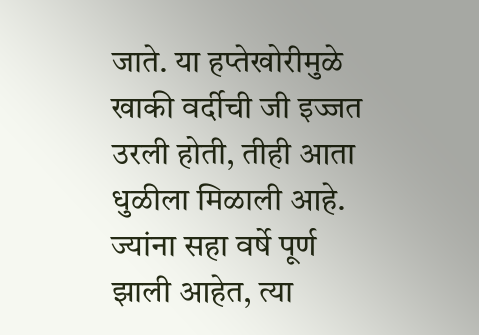जाते. या हप्तेखोरीमुळे खाकी वर्दीची जी इज्जत उरली होती, तीही आता धुळीला मिळाली आहे. ज्यांना सहा वर्षे पूर्ण झाली आहेत, त्या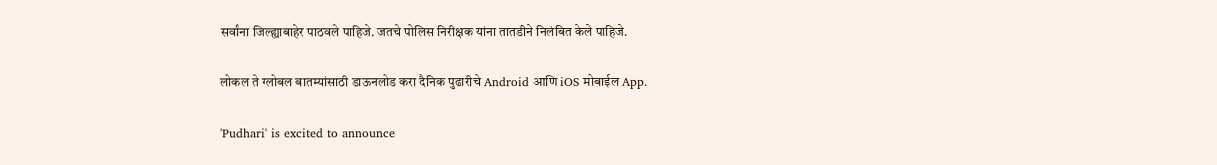सर्वांना जिल्ह्याबाहेर पाठवले पाहिजे. जतचे पोलिस निरीक्षक यांना तातडीने निलंबित केले पाहिजे.

लोकल ते ग्लोबल बातम्यांसाठी डाऊनलोड करा दैनिक पुढारीचे Android आणि iOS मोबाईल App.

'Pudhari' is excited to announce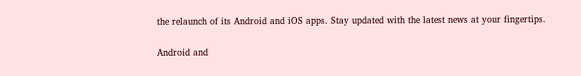the relaunch of its Android and iOS apps. Stay updated with the latest news at your fingertips.

Android and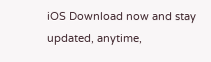iOS Download now and stay updated, anytime,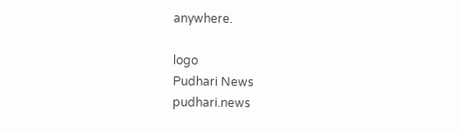anywhere.

logo
Pudhari News
pudhari.news